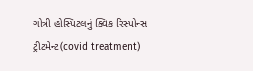ગોત્રી હોસ્પિટલનું ક્વિક રિસ્પોન્સ ટ્રીટમેન્ટ(covid treatment)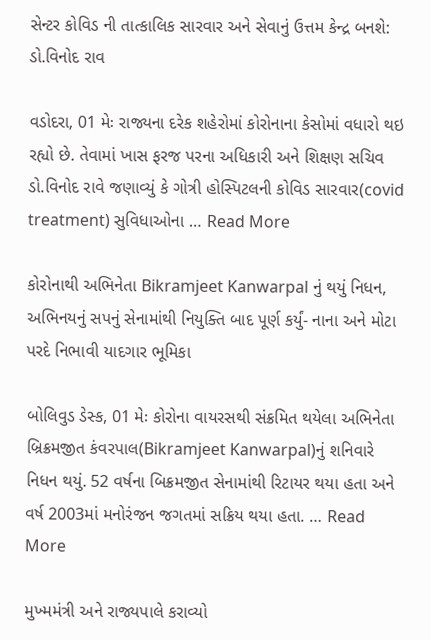સેન્ટર કોવિડ ની તાત્કાલિક સારવાર અને સેવાનું ઉત્તમ કેન્દ્ર બનશે: ડો.વિનોદ રાવ

વડોદરા, 01 મેઃ રાજ્યના દરેક શહેરોમાં કોરોનાના કેસોમાં વધારો થઇ રહ્યો છે. તેવામાં ખાસ ફરજ પરના અધિકારી અને શિક્ષણ સચિવ ડો.વિનોદ રાવે જણાવ્યું કે ગોત્રી હોસ્પિટલની કોવિડ સારવાર(covid treatment) સુવિધાઓના … Read More

કોરોનાથી અભિનેતા Bikramjeet Kanwarpal નું થયું નિધન, અભિનયનું સપનું સેનામાંથી નિયુક્તિ બાદ પૂર્ણ કર્યું- નાના અને મોટા પરદે નિભાવી યાદગાર ભૂમિકા

બોલિવુડ ડેસ્ક, 01 મેઃ કોરોના વાયરસથી સંક્રમિત થયેલા અભિનેતા બ્રિક્રમજીત કંવરપાલ(Bikramjeet Kanwarpal)નું શનિવારે નિધન થયું. 52 વર્ષના બિક્રમજીત સેનામાંથી રિટાયર થયા હતા અને વર્ષ 2003માં મનોરંજન જગતમાં સક્રિય થયા હતા. … Read More

મુખ્મમંત્રી અને રાજ્યપાલે કરાવ્યો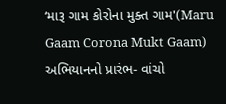‘મારૂ ગામ કોરોના મુક્ત ગામ'(Maru Gaam Corona Mukt Gaam) અભિયાનનો પ્રારંભ- વાંચો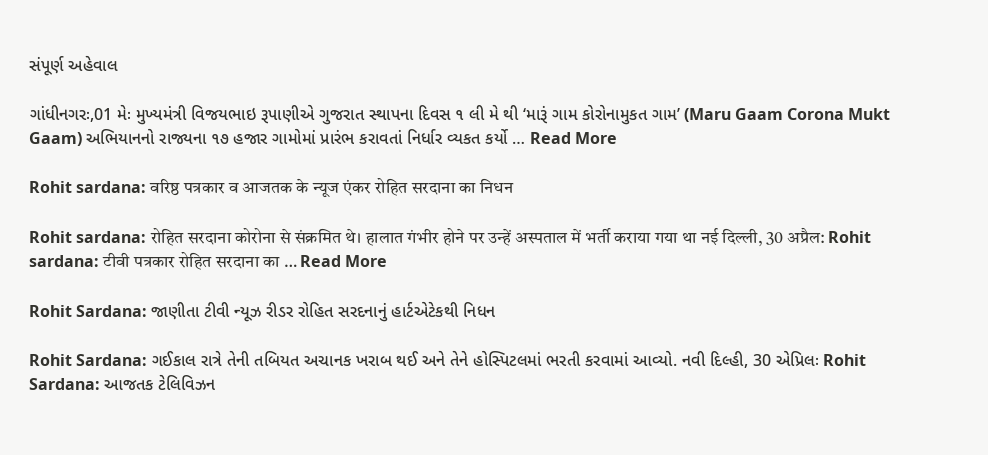સંપૂર્ણ અહેવાલ

ગાંધીનગરઃ,01 મેઃ મુખ્યમંત્રી વિજયભાઇ રૂપાણીએ ગુજરાત સ્થાપના દિવસ ૧ લી મે થી ‘મારૂં ગામ કોરોનામુકત ગામ’ (Maru Gaam Corona Mukt Gaam) અભિયાનનો રાજ્યના ૧૭ હજાર ગામોમાં પ્રારંભ કરાવતાં નિર્ધાર વ્યકત કર્યો … Read More

Rohit sardana: वरिष्ठ पत्रकार व आजतक के न्यूज एंकर रोहित सरदाना का निधन

Rohit sardana: रोहित सरदाना कोरोना से संक्रमित थे। हालात गंभीर होने पर उन्हें अस्पताल में भर्ती कराया गया था नई दिल्‍ली, 30 अप्रैल: Rohit sardana: टीवी पत्रकार रोहित सरदाना का … Read More

Rohit Sardana: જાણીતા ટીવી ન્યૂઝ રીડર રોહિત સરદનાનું હાર્ટએટેકથી નિધન

Rohit Sardana: ગઈકાલ રાત્રે તેની તબિયત અચાનક ખરાબ થઈ અને તેને હોસ્પિટલમાં ભરતી કરવામાં આવ્યો. નવી દિલ્હી, 30 એપ્રિલઃ Rohit Sardana: આજતક ટેલિવિઝન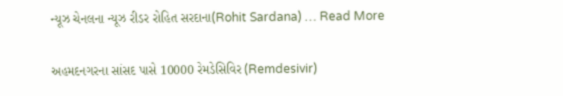ન્યૂઝ ચેનલના ન્યૂઝ રીડર રોહિત સરદાના(Rohit Sardana) … Read More

અહમદનગરના સાંસદ પાસે 10000 રેમડેસિવિર (Remdesivir)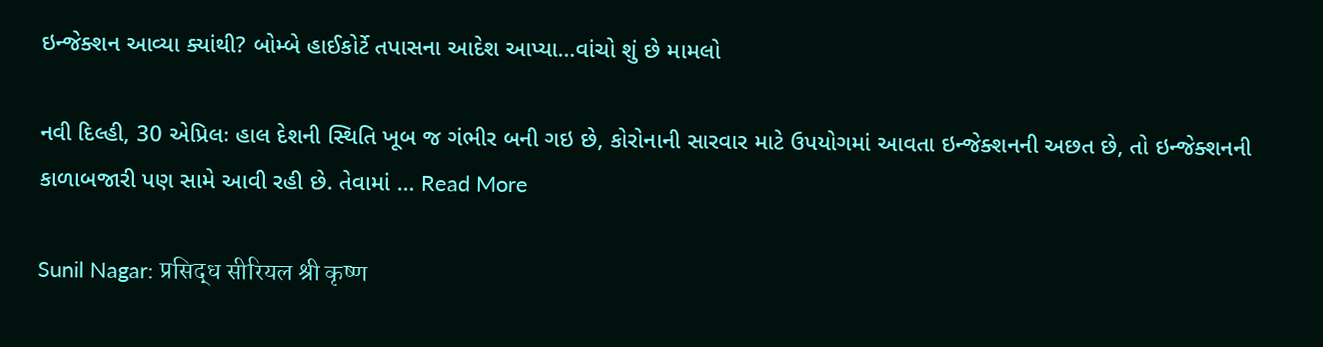ઇન્જેક્શન આવ્યા ક્યાંથી? બોમ્બે હાઈકોર્ટે તપાસના આદેશ આપ્યા…વાંચો શું છે મામલો

નવી દિલ્હી, 30 એપ્રિલઃ હાલ દેશની સ્થિતિ ખૂબ જ ગંભીર બની ગઇ છે, કોરોનાની સારવાર માટે ઉપયોગમાં આવતા ઇન્જેક્શનની અછત છે, તો ઇન્જેક્શનની કાળાબજારી પણ સામે આવી રહી છે. તેવામાં … Read More

Sunil Nagar: प्रसिद्ध सीरियल श्री कृष्ण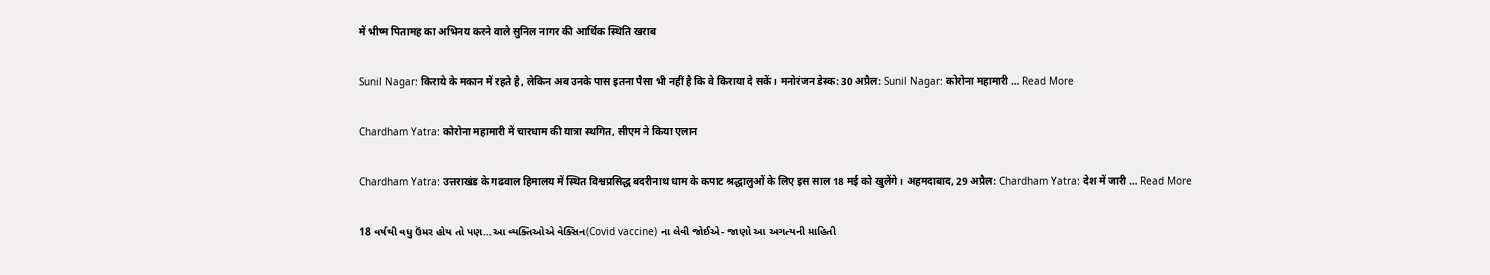में भीष्म पितामह का अभिनय करने वाले सुनिल नागर की आर्थिक स्थिति खराब

Sunil Nagar: किराये के मकान में रहते है, लेकिन अब उनके पास इतना पैसा भी नहीं है कि वे किराया दे सकें। मनोरंजन डेस्क: 30 अप्रैल: Sunil Nagar: कोरोना महामारी … Read More

Chardham Yatra: कोरोना महामारी में चारधाम की यात्रा स्थगित, सीएम ने किया एलान

Chardham Yatra: उत्तराखंड के गढवाल हिमालय में स्थित विश्वप्रसिद्ध बदरीनाथ धाम के कपाट श्रद्धालुओं के लिए इस साल 18 मई को खुलेंगे। अहमदाबाद, 29 अप्रैल: Chardham Yatra: देश में जारी … Read More

18 વર્ષથી વધુ ઉંમર હોય તો પણ…આ વ્યક્તિઓએ વેક્સિન(Covid vaccine) ના લેવી જોઈએ- જાણો આ અગત્યની માહિતી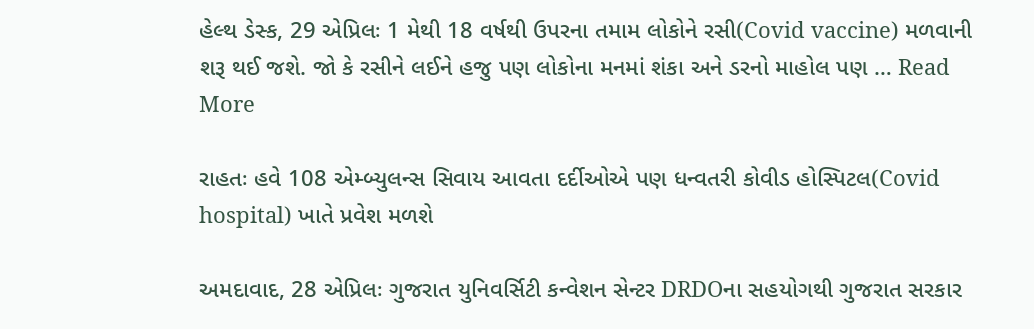હેલ્થ ડેસ્ક, 29 એપ્રિલઃ 1 મેથી 18 વર્ષથી ઉપરના તમામ લોકોને રસી(Covid vaccine) મળવાની શરૂ થઈ જશે. જો કે રસીને લઈને હજુ પણ લોકોના મનમાં શંકા અને ડરનો માહોલ પણ … Read More

રાહતઃ હવે 108 એમ્બ્યુલન્સ સિવાય આવતા દર્દીઓએ પણ ધન્વતરી કોવીડ હોસ્પિટલ(Covid hospital) ખાતે પ્રવેશ મળશે

અમદાવાદ, 28 એપ્રિલઃ ગુજરાત યુનિવર્સિટી કન્વેશન સેન્ટર DRDOના સહયોગથી ગુજરાત સરકાર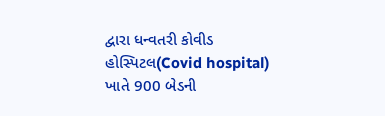દ્વારા ધન્વતરી કોવીડ હોસ્પિટલ(Covid hospital) ખાતે 900 બેડની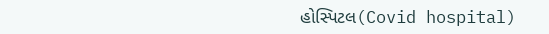હોસ્પિટલ(Covid hospital)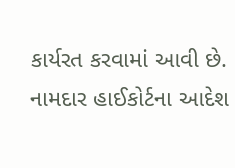કાર્યરત કરવામાં આવી છે. નામદાર હાઈકોર્ટના આદેશ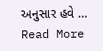અનુસાર હવે … Read More